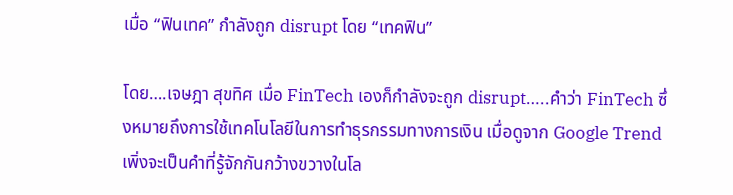เมื่อ “ฟินเทค” กำลังถูก disrupt โดย “เทคฟิน”

โดย….เจษฎา สุขทิศ เมื่อ FinTech เองก็กำลังจะถูก disrupt…..คำว่า FinTech ซึ่งหมายถึงการใช้เทคโนโลยีในการทำธุรกรรมทางการเงิน เมื่อดูจาก Google Trend เพิ่งจะเป็นคำที่รู้จักกันกว้างขวางในโล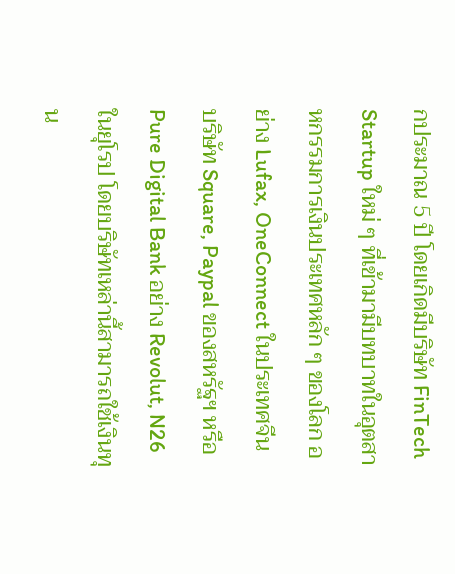กประมาณ 5 ปี โดยเกิดมีบริษัท FinTech Startup ใหม่ ๆ ที่เข้ามามีบทบาทในอุตสาหกรรมการเงินประเทศหลัก ๆ ของโลก อย่าง Lufax, OneConnect ในประเทศจีน บริษัท Square, Paypal ของสหรัฐฯ หรือ Pure Digital Bank อย่าง Revolut, N26 ในยุโรป โดยบริษัทเหล่านี้สามารถใช้เงินทุน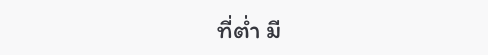ที่ต่ำ มี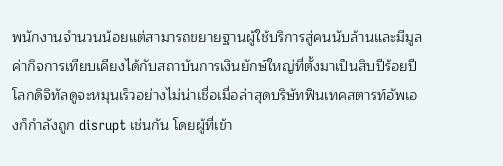พนักงานจำนวนน้อยแต่สามารถขยายฐานผู้ใช้บริการสู่คนนับล้านและมีมูลค่ากิจการเทียบเคียงได้กับสถาบันการเงินยักษ์ใหญ่ที่ตั้งมาเป็นสิบปีร้อยปี โลกดิจิทัลดูจะหมุนเร็วอย่างไม่น่าเชื่อเมื่อล่าสุดบริษัทฟินเทคสตารท์อัพเองก็กำลังถูก disrupt เช่นกัน โดยผู้ที่เข้า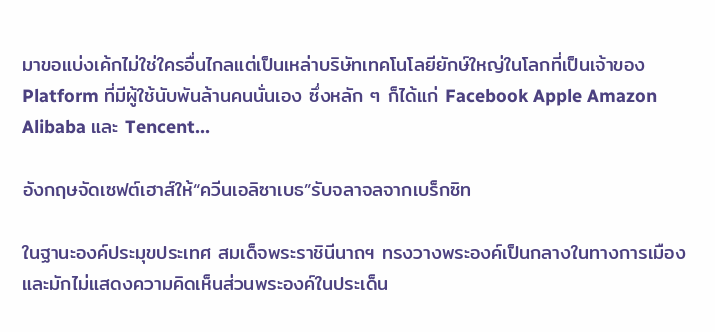มาขอแบ่งเค้กไม่ใช่ใครอื่นไกลแต่เป็นเหล่าบริษัทเทคโนโลยียักษ์ใหญ่ในโลกที่เป็นเจ้าของ Platform ที่มีผู้ใช้นับพันล้านคนนั่นเอง ซึ่งหลัก ๆ ก็ได้แก่ Facebook Apple Amazon Alibaba และ Tencent…

อังกฤษจัดเซฟต์เฮาส์ให้“ควีนเอลิซาเบธ”รับจลาจลจากเบร็กซิท

ในฐานะองค์ประมุขประเทศ สมเด็จพระราชินีนาถฯ ทรงวางพระองค์เป็นกลางในทางการเมือง และมักไม่แสดงความคิดเห็นส่วนพระองค์ในประเด็น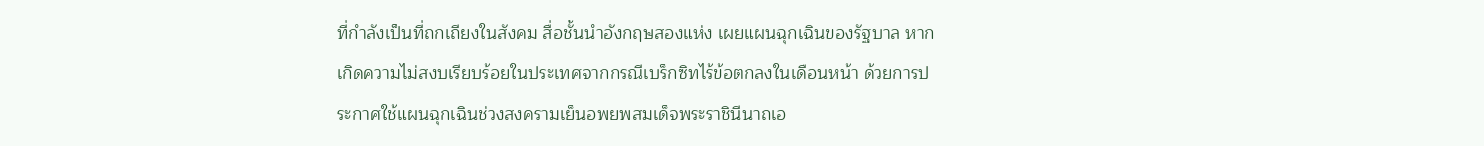ที่กำลังเป็นที่ถกเถียงในสังคม สื่อชั้นนำอังกฤษสองแห่ง เผยแผนฉุกเฉินของรัฐบาล หากเกิดความไม่สงบเรียบร้อยในประเทศจากกรณีเบร็กซิทไร้ข้อตกลงในเดือนหน้า ด้วยการประกาศใช้แผนฉุกเฉินช่วงสงครามเย็นอพยพสมเด็จพระราชินีนาถเอ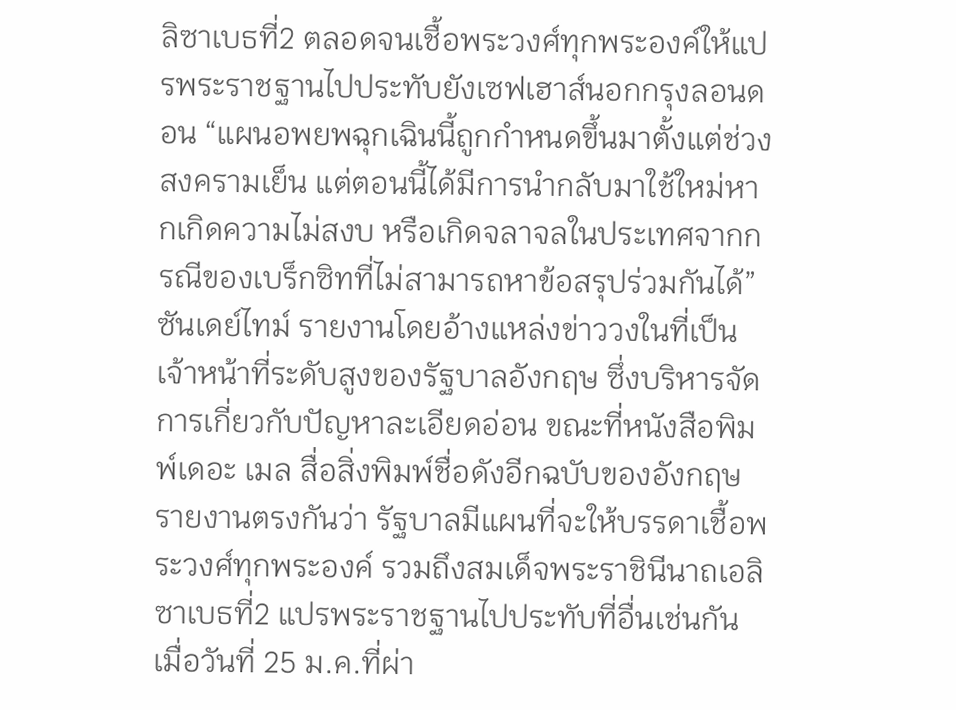ลิซาเบธที่2 ตลอดจนเชื้อพระวงศ์ทุกพระองค์ให้แปรพระราชฐานไปประทับยังเซฟเฮาส์นอกกรุงลอนดอน “แผนอพยพฉุกเฉินนี้ถูกกำหนดขึ้นมาตั้งแต่ช่วงสงครามเย็น แต่ตอนนี้ได้มีการนำกลับมาใช้ใหม่หากเกิดความไม่สงบ หรือเกิดจลาจลในประเทศจากกรณีของเบร็กซิทที่ไม่สามารถหาข้อสรุปร่วมกันได้”ซันเดย์ไทม์ รายงานโดยอ้างแหล่งข่าววงในที่เป็นเจ้าหน้าที่ระดับสูงของรัฐบาลอังกฤษ ซึ่งบริหารจัดการเกี่ยวกับปัญหาละเอียดอ่อน ขณะที่หนังสือพิมพ์เดอะ เมล สื่อสิ่งพิมพ์ชื่อดังอีกฉบับของอังกฤษ รายงานตรงกันว่า รัฐบาลมีแผนที่จะให้บรรดาเชื้อพระวงศ์ทุกพระองค์ รวมถึงสมเด็จพระราชินีนาถเอลิซาเบธที่2 แปรพระราชฐานไปประทับที่อื่นเช่นกัน เมื่อวันที่ 25 ม.ค.ที่ผ่า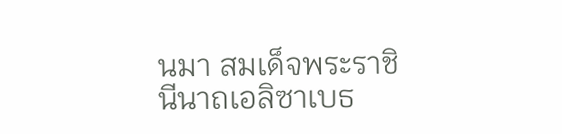นมา สมเด็จพระราชินีนาถเอลิซาเบธ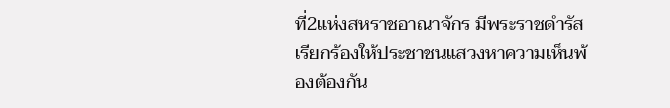ที่2แห่งสหราชอาณาจักร มีพระราชดำรัสเรียกร้องให้ประชาชนแสวงหาความเห็นพ้องต้องกัน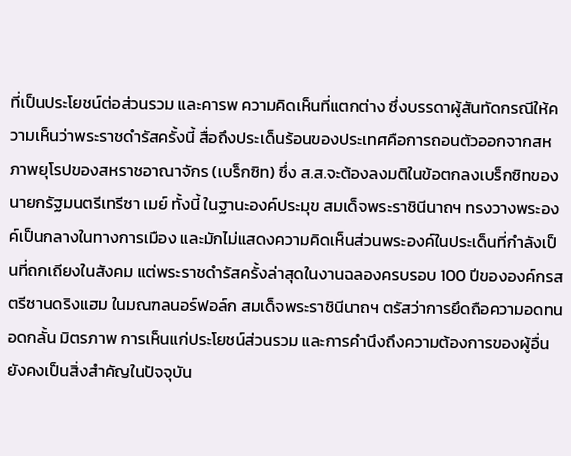ที่เป็นประโยชน์ต่อส่วนรวม และคารพ ความคิดเห็นที่แตกต่าง ซึ่งบรรดาผู้สันทัดกรณีให้ความเห็นว่าพระราชดำรัสครั้งนี้ สื่อถึงประเด็นร้อนของประเทศคือการถอนตัวออกจากสหภาพยุโรปของสหราชอาณาจักร (เบร็กซิท) ซึ่ง ส.ส.จะต้องลงมติในข้อตกลงเบร็กซิทของนายกรัฐมนตรีเทรีซา เมย์ ทั้งนี้ ในฐานะองค์ประมุข สมเด็จพระราชินีนาถฯ ทรงวางพระองค์เป็นกลางในทางการเมือง และมักไม่แสดงความคิดเห็นส่วนพระองค์ในประเด็นที่กำลังเป็นที่ถกเถียงในสังคม แต่พระราชดำรัสครั้งล่าสุดในงานฉลองครบรอบ 100 ปีขององค์กรสตรีซานดริงแฮม ในมณฑลนอร์ฟอล์ก สมเด็จพระราชินีนาถฯ ตรัสว่าการยึดถือความอดทนอดกลั้น มิตรภาพ การเห็นแก่ประโยชน์ส่วนรวม และการคำนึงถึงความต้องการของผู้อื่น ยังคงเป็นสิ่งสำคัญในปัจจุบัน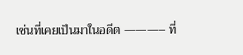เช่นที่เคยเป็นมาในอดีต ———– ที่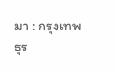มา : กรุงเทพธุร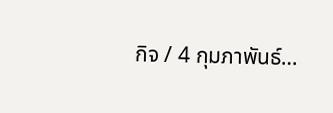กิจ / 4 กุมภาพันธ์…